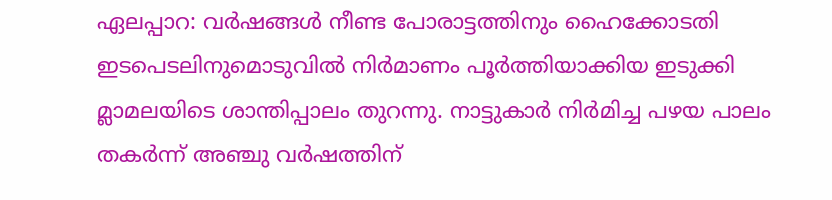ഏലപ്പാറ: വർഷങ്ങൾ നീണ്ട പോരാട്ടത്തിനും ഹൈക്കോടതി ഇടപെടലിനുമൊടുവിൽ നിർമാണം പൂർത്തിയാക്കിയ ഇടുക്കി മ്ലാമലയിടെ ശാന്തിപ്പാലം തുറന്നു. നാട്ടുകാർ നിർമിച്ച പഴയ പാലം തകർന്ന് അഞ്ചു വർഷത്തിന്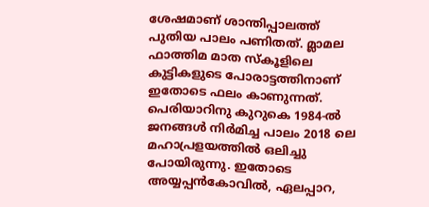ശേഷമാണ് ശാന്തിപ്പാലത്ത് പുതിയ പാലം പണിതത്. മ്ലാമല ഫാത്തിമ മാത സ്കൂളിലെ കുട്ടികളുടെ പോരാട്ടത്തിനാണ് ഇതോടെ ഫലം കാണുന്നത്.
പെരിയാറിനു കുറുകെ 1984-ൽ ജനങ്ങൾ നിർമിച്ച പാലം 2018 ലെ മഹാപ്രളയത്തിൽ ഒലിച്ചു പോയിരുന്നു. ഇതോടെ അയ്യപ്പൻകോവിൽ, ഏലപ്പാറ,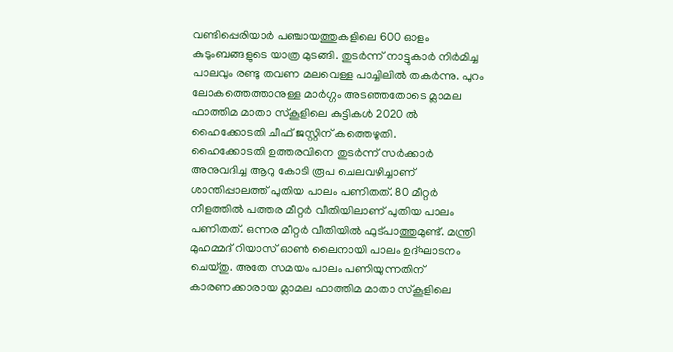വണ്ടിപ്പെരിയാർ പഞ്ചായത്തുകളിലെ 600 ഓളം കുടുംബങ്ങളുടെ യാത്ര മുടങ്ങി. തുടർന്ന് നാട്ടുകാർ നിർമിച്ച പാലവും രണ്ടു തവണ മലവെള്ള പാച്ചിലിൽ തകർന്നു. പുറം ലോകത്തെത്താനുള്ള മാർഗ്ഗം അടഞ്ഞതോടെ മ്ലാമല ഫാത്തിമ മാതാ സ്കൂളിലെ കുട്ടികൾ 2020 ൽ ഹൈക്കോടതി ചീഫ് ജസ്റ്റിന് കത്തെഴുതി.
ഹൈക്കോടതി ഉത്തരവിനെ തുടർന്ന് സർക്കാർ അനുവദിച്ച ആറു കോടി രൂപ ചെലവഴിച്ചാണ് ശാന്തിപ്പാലത്ത് പുതിയ പാലം പണിതത്. 80 മീറ്റർ നീളത്തിൽ പത്തര മീറ്റർ വീതിയിലാണ് പുതിയ പാലം പണിതത്. ഒന്നര മീറ്റർ വീതിയിൽ ഫുട്പാത്തുമുണ്ട്. മന്ത്രി മുഹമ്മദ് റിയാസ് ഓൺ ലൈനായി പാലം ഉദ്ഘാടനം ചെയ്തു. അതേ സമയം പാലം പണിയുന്നതിന് കാരണക്കാരായ മ്ലാമല ഫാത്തിമ മാതാ സ്കൂളിലെ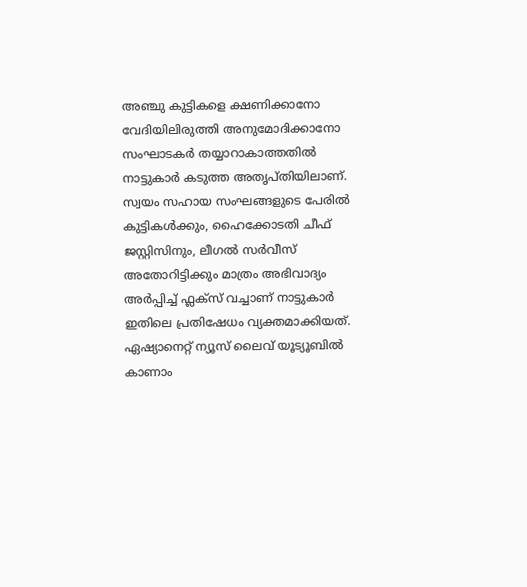അഞ്ചു കുട്ടികളെ ക്ഷണിക്കാനോ വേദിയിലിരുത്തി അനുമോദിക്കാനോ സംഘാടകർ തയ്യാറാകാത്തതിൽ നാട്ടുകാർ കടുത്ത അതൃപ്തിയിലാണ്.
സ്വയം സഹായ സംഘങ്ങളുടെ പേരിൽ കുട്ടികൾക്കും, ഹൈക്കോടതി ചീഫ് ജസ്റ്റിസിനും, ലീഗൽ സർവീസ് അതോറിട്ടിക്കും മാത്രം അഭിവാദ്യം അർപ്പിച്ച് ഫ്ലക്സ് വച്ചാണ് നാട്ടുകാർ ഇതിലെ പ്രതിഷേധം വ്യക്തമാക്കിയത്.
ഏഷ്യാനെറ്റ് ന്യൂസ് ലൈവ് യൂട്യൂബിൽ കാണാം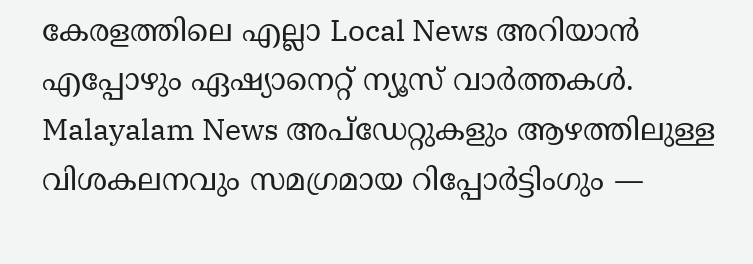കേരളത്തിലെ എല്ലാ Local News അറിയാൻ എപ്പോഴും ഏഷ്യാനെറ്റ് ന്യൂസ് വാർത്തകൾ. Malayalam News അപ്ഡേറ്റുകളും ആഴത്തിലുള്ള വിശകലനവും സമഗ്രമായ റിപ്പോർട്ടിംഗും —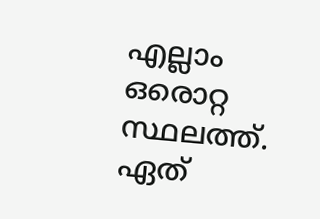എല്ലാം ഒരൊറ്റ സ്ഥലത്ത്. ഏത്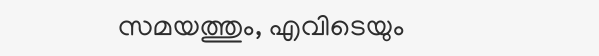സമയത്തും, എവിടെയും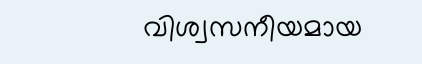വിശ്വസനീയമായ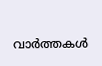വാർത്തകൾ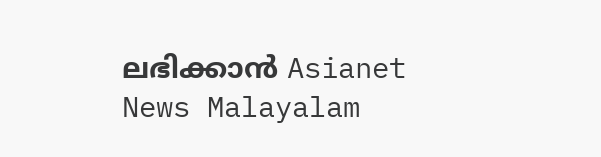ലഭിക്കാൻ Asianet News Malayalam